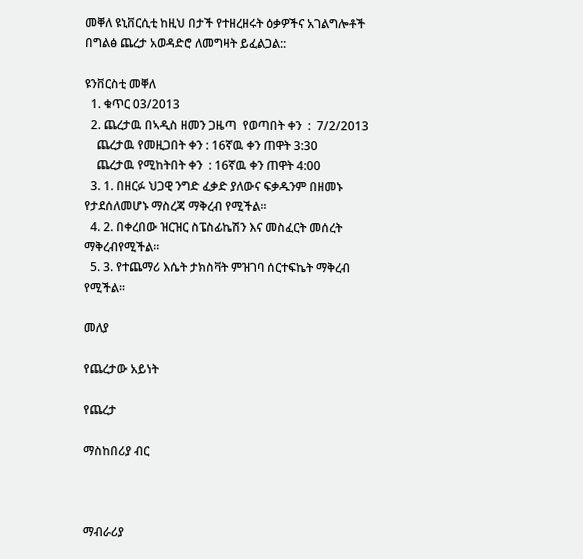መቐለ ዩኒቨርሲቲ ከዚህ በታች የተዘረዘሩት ዕቃዎችና አገልግሎቶች በግልፅ ጨረታ አወዳድሮ ለመግዛት ይፈልጋል::

ዩንቨርስቲ መቐለ
  1. ቁጥር 03/2013
  2. ጨረታዉ በኣዲስ ዘመን ጋዜጣ  የወጣበት ቀን  :  7/2/2013
    ጨረታዉ የመዚጋበት ቀን : 16ኛዉ ቀን ጠዋት 3:30
    ጨረታዉ የሚከትበት ቀን  : 16ኛዉ ቀን ጠዋት 4:00
  3. 1. በዘርፉ ህጋዊ ንግድ ፈቃድ ያለውና ፍቃዱንም በዘመኑ የታደሰለመሆኑ ማስረጃ ማቅረብ የሚችል፡፡
  4. 2. በቀረበው ዝርዝር ስፔስፊኬሽን እና መስፈርት መሰረት ማቅረብየሚችል፡፡
  5. 3. የተጨማሪ እሴት ታክስቫት ምዝገባ ሰርተፍኬት ማቅረብ የሚችል፡፡

መለያ

የጨረታው አይነት

የጨረታ

ማስከበሪያ ብር



ማብራሪያ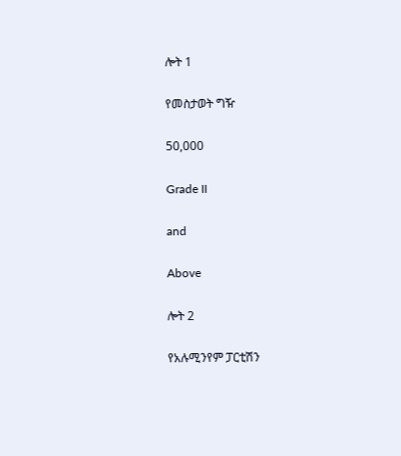ሎት 1

የመስታወት ግዥ

50,000

Grade II

and

Above

ሎት 2

የአሉሚንየም ፓርቲሽን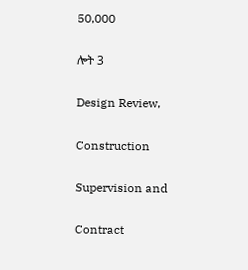50,000

ሎት 3

Design Review,

Construction

Supervision and

Contract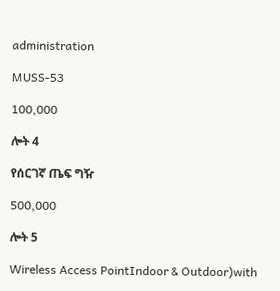administration

MUSS-53

100,000

ሎት 4

የሰርገኛ ጤፍ ግዥ

500,000

ሎት 5

Wireless Access PointIndoor & Outdoor)with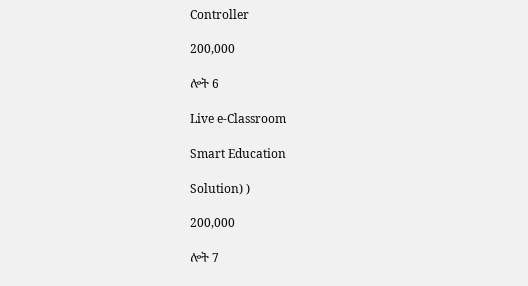Controller

200,000

ሎት 6

Live e-Classroom

Smart Education

Solution) )

200,000

ሎት 7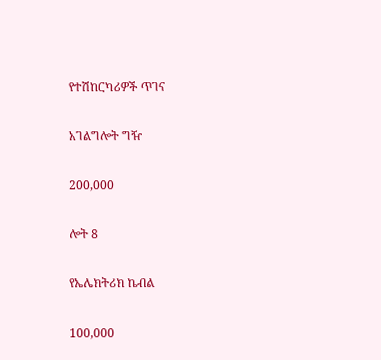የተሽከርካሪዎች ጥገና

አገልግሎት ግዥ

200,000

ሎት 8

የኤሌክትሪክ ኬብል

100,000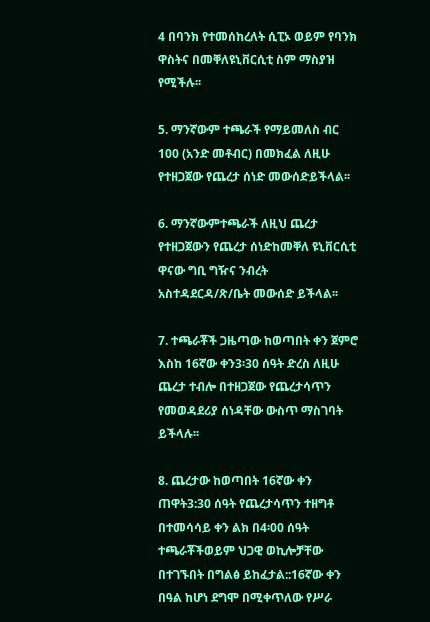4 በባንክ የተመሰከረለት ሲፒኦ ወይም የባንክ ዋስትና በመቐለዩኒቨርሲቲ ስም ማስያዝ የሚችሉ፡፡

5. ማንኛውም ተጫራች የማይመለስ ብር 100 (አንድ መቶብር) በመክፈል ለዚሁ የተዘጋጀው የጨረታ ሰነድ መውሰድይችላል፡፡

6. ማንኛውምተጫራች ለዚህ ጨረታ የተዘጋጀውን የጨረታ ሰነድከመቐለ ዩኒቨርሲቲ ዋናው ግቢ ግዥና ንብረት አስተዳደርዳ/ጽ/ቤት መውሰድ ይችላል፡፡

7. ተጫራቾች ጋዜጣው ከወጣበት ቀን ጀምሮ እስከ 16ኛው ቀን3፡30 ሰዓት ድረስ ለዚሁ ጨረታ ተብሎ በተዘጋጀው የጨረታሳጥን የመወዳደሪያ ሰነዳቸው ውስጥ ማስገባት ይችላሉ፡፡

8. ጨረታው ከወጣበት 16ኛው ቀን ጠዋት3:30 ሰዓት የጨረታሳጥን ተዘግቶ በተመሳሳይ ቀን ልክ በ4፡00 ሰዓት ተጫራቾችወይም ህጋዊ ወኪሎቻቸው በተገኙበት በግልፅ ይከፈታል::16ኛው ቀን በዓል ከሆነ ደግሞ በሚቀጥለው የሥራ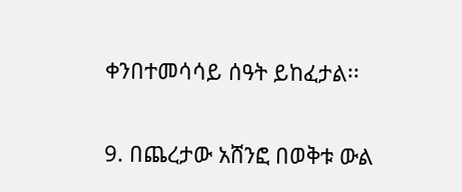ቀንበተመሳሳይ ሰዓት ይከፈታል፡፡

9. በጨረታው አሸንፎ በወቅቱ ውል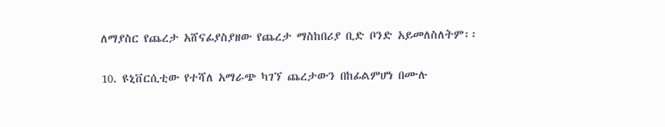ለማያስር የጨረታ አሸናፊያስያዘው የጨረታ ማስከበሪያ ቢድ ቦንድ አይመለስለትም፡፡

10. ዩኒቨርሲቲው የተሻለ አማራጭ ካገኘ ጨረታውን በከፊልምሆነ በሙሉ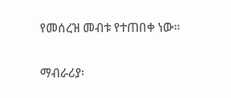የመሰረዝ መብቱ የተጠበቀ ነው፡፡

ማብራሪያ፡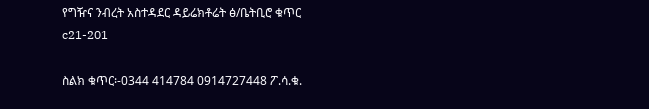የግዥና ንብረት አስተዳደር ዳይሬክቶሬት ፅ/ቤትቢሮ ቁጥር c21-201

ስልክ ቁጥር፡-0344 414784 0914727448 ፖ.ሳ.ቁ.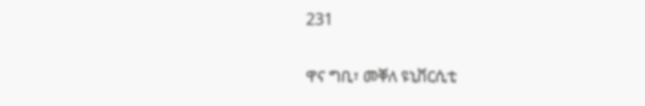231

ዋና ግቢ፣ መቐለ ዩኒቨርሲቲ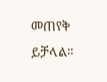መጠየቅ ይቻላል።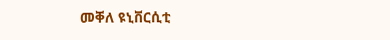መቐለ ዩኒቨርሲቲ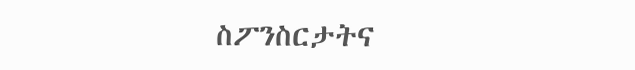ስፖንስርታትና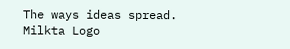The ways ideas spread.
Milkta Logo